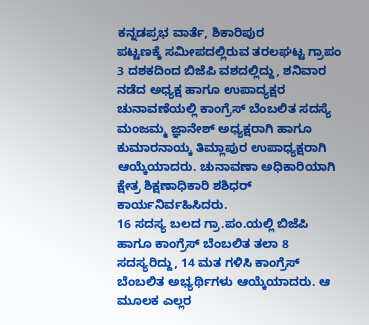ಕನ್ನಡಪ್ರಭ ವಾರ್ತೆ, ಶಿಕಾರಿಪುರ
ಪಟ್ಟಣಕ್ಕೆ ಸಮೀಪದಲ್ಲಿರುವ ತರಲಘಟ್ಟ ಗ್ರಾಪಂ 3 ದಶಕದಿಂದ ಬಿಜೆಪಿ ವಶದಲ್ಲಿದ್ದು, ಶನಿವಾರ ನಡೆದ ಅಧ್ಯಕ್ಷ ಹಾಗೂ ಉಪಾದ್ಯಕ್ಷರ ಚುನಾವಣೆಯಲ್ಲಿ ಕಾಂಗ್ರೆಸ್ ಬೆಂಬಲಿತ ಸದಸ್ಯೆ ಮಂಜಮ್ಮ ಜ್ಞಾನೇಶ್ ಅಧ್ಯಕ್ಷರಾಗಿ ಹಾಗೂ ಕುಮಾರನಾಯ್ಕ ತಿಮ್ಲಾಪುರ ಉಪಾಧ್ಯಕ್ಷರಾಗಿ ಆಯ್ಕೆಯಾದರು. ಚುನಾವಣಾ ಅಧಿಕಾರಿಯಾಗಿ ಕ್ಷೇತ್ರ ಶಿಕ್ಷಣಾಧಿಕಾರಿ ಶಶಿಧರ್ ಕಾರ್ಯನಿರ್ವಹಿಸಿದರು.
16 ಸದಸ್ಯ ಬಲದ ಗ್ರಾ.ಪಂ.ಯಲ್ಲಿ ಬಿಜೆಪಿ ಹಾಗೂ ಕಾಂಗ್ರೆಸ್ ಬೆಂಬಲಿತ ತಲಾ 8 ಸದಸ್ಯರಿದ್ದು, 14 ಮತ ಗಳಿಸಿ ಕಾಂಗ್ರೆಸ್ ಬೆಂಬಲಿತ ಅಭ್ಯರ್ಥಿಗಳು ಆಯ್ಕೆಯಾದರು. ಆ ಮೂಲಕ ಎಲ್ಲರ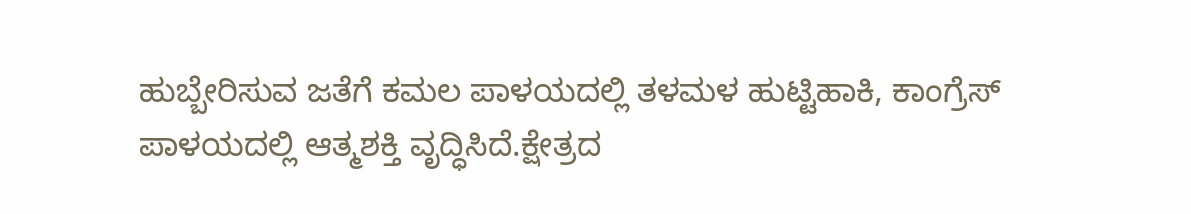ಹುಬ್ಬೇರಿಸುವ ಜತೆಗೆ ಕಮಲ ಪಾಳಯದಲ್ಲಿ ತಳಮಳ ಹುಟ್ಟಿಹಾಕಿ, ಕಾಂಗ್ರೆಸ್ ಪಾಳಯದಲ್ಲಿ ಆತ್ಮಶಕ್ತಿ ವೃದ್ಧಿಸಿದೆ.ಕ್ಷೇತ್ರದ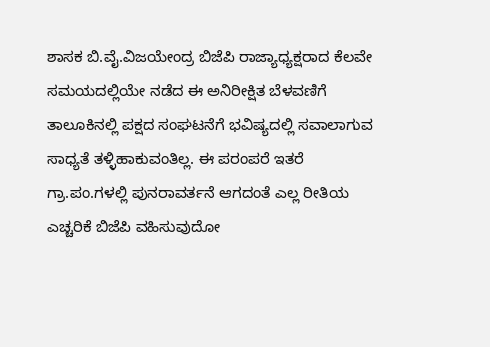ಶಾಸಕ ಬಿ.ವೈ.ವಿಜಯೇಂದ್ರ ಬಿಜೆಪಿ ರಾಜ್ಯಾಧ್ಯಕ್ಷರಾದ ಕೆಲವೇ ಸಮಯದಲ್ಲಿಯೇ ನಡೆದ ಈ ಅನಿರೀಕ್ಷಿತ ಬೆಳವಣಿಗೆ ತಾಲೂಕಿನಲ್ಲಿ ಪಕ್ಷದ ಸಂಘಟನೆಗೆ ಭವಿಷ್ಯದಲ್ಲಿ ಸವಾಲಾಗುವ ಸಾಧ್ಯತೆ ತಳ್ಳಿಹಾಕುವಂತಿಲ್ಲ. ಈ ಪರಂಪರೆ ಇತರೆ ಗ್ರಾ.ಪಂ.ಗಳಲ್ಲಿ ಪುನರಾವರ್ತನೆ ಆಗದಂತೆ ಎಲ್ಲ ರೀತಿಯ ಎಚ್ಚರಿಕೆ ಬಿಜೆಪಿ ವಹಿಸುವುದೋ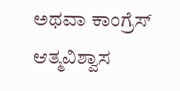ಅಥವಾ ಕಾಂಗ್ರೆಸ್ ಆತ್ಮವಿಶ್ವಾಸ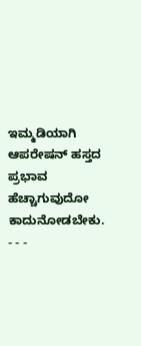ಇಮ್ಮಡಿಯಾಗಿ ಆಪರೇಷನ್ ಹಸ್ತದ ಪ್ರಭಾವ ಹೆಚ್ಚಾಗುವುದೋ ಕಾದುನೋಡಬೇಕು.
- - -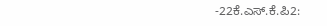-22ಕೆ.ಎಸ್.ಕೆ.ಪಿ2: